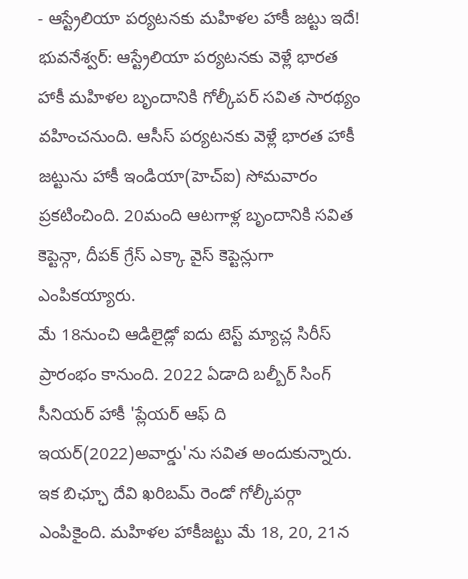- ఆస్ట్రేలియా పర్యటనకు మహిళల హాకీ జట్టు ఇదే!
భువనేశ్వర్: ఆస్ట్రేలియా పర్యటనకు వెళ్లే భారత హాకీ మహిళల బృందానికి గోల్కీపర్ సవిత సారథ్యం వహించనుంది. ఆసీస్ పర్యటనకు వెళ్లే భారత హాకీ జట్టును హాకీ ఇండియా(హెచ్ఐ) సోమవారం ప్రకటించింది. 20మంది ఆటగాళ్ల బృందానికి సవిత కెప్టెన్గా, దీపక్ గ్రేస్ ఎక్కా వైస్ కెప్టెన్లుగా ఎంపికయ్యారు.
మే 18నుంచి ఆడిలైడ్లో ఐదు టెస్ట్ మ్యాచ్ల సిరీస్ ప్రారంభం కానుంది. 2022 ఏడాది బల్బీర్ సింగ్ సీనియర్ హాకీ 'ప్లేయర్ ఆఫ్ ది ఇయర్(2022)అవార్డు'ను సవిత అందుకున్నారు. ఇక బిఛ్ఛూ దేవి ఖరిబమ్ రెండో గోల్కీపర్గా ఎంపికైంది. మహిళల హాకీజట్టు మే 18, 20, 21న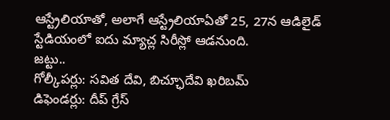ఆస్ట్రేలియాతో, అలాగే ఆస్ట్రేలియాఏతో 25, 27న ఆడిలైడ్ స్టేడియంలో ఐదు మ్యాచ్ల సిరీస్లో ఆడనుంది.
జట్టు..
గోల్కీపర్లు: సవిత దేవి, బిచ్ఛూదేవి ఖరిబమ్
డిఫెండర్లు: దీప్ గ్రేస్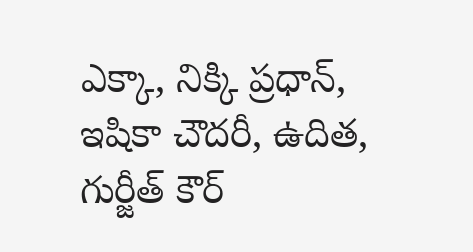ఎక్కా, నిక్కి ప్రధాన్, ఇషికా చౌదరీ, ఉదిత, గుర్జీత్ కౌర్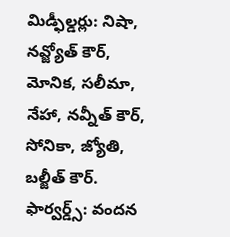మిడ్ఫీల్డర్లు: నిషా, నవ్జ్యోత్ కౌర్, మోనిక, సలీమా, నేహా, నవ్నీత్ కౌర్, సోనికా, జ్యోతి, బల్జీత్ కౌర్.
ఫార్వర్డ్స్: వందన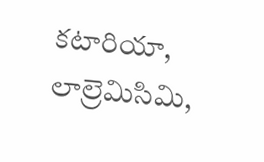కటారియా, లాల్రెమిసిమి,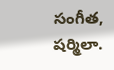సంగీత, షర్మిలా.